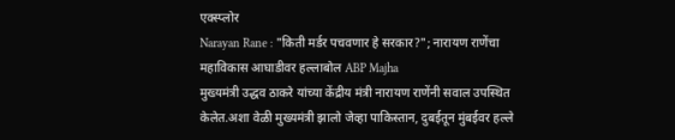एक्स्प्लोर
Narayan Rane : "किती मर्डर पचवणार हे सरकार?"; नारायण राणेंचा महाविकास आघाडीवर हल्लाबोल ABP Majha
मुख्यमंत्री उद्धव ठाकरे यांच्या केंद्रीय मंत्री नारायण राणेंनी सवाल उपस्थित केलेत.अशा वेळी मुख्यमंत्री झालो जेव्हा पाकिस्तान, दुबईतून मुंबईवर हल्ले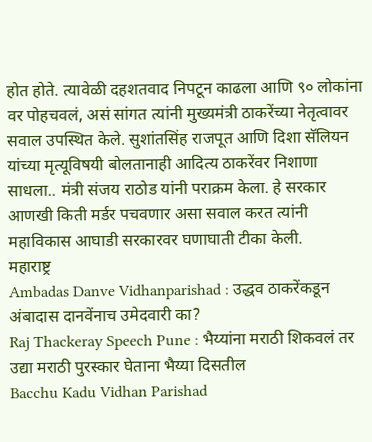होत होते. त्यावेळी दहशतवाद निपटून काढला आणि ९० लोकांना वर पोहचवलं, असं सांगत त्यांनी मुख्यमंत्री ठाकरेंच्या नेतृत्वावर सवाल उपस्थित केले. सुशांतसिंह राजपूत आणि दिशा सॅलियन यांच्या मृत्यूविषयी बोलतानाही आदित्य ठाकरेंवर निशाणा साधला.. मंत्री संजय राठोड यांनी पराक्रम केला. हे सरकार आणखी किती मर्डर पचवणार असा सवाल करत त्यांनी महाविकास आघाडी सरकारवर घणाघाती टीका केली.
महाराष्ट्र
Ambadas Danve Vidhanparishad : उद्धव ठाकरेंकडून अंबादास दानवेंनाच उमेदवारी का?
Raj Thackeray Speech Pune : भैय्यांना मराठी शिकवलं तर उद्या मराठी पुरस्कार घेताना भैय्या दिसतील
Bacchu Kadu Vidhan Parishad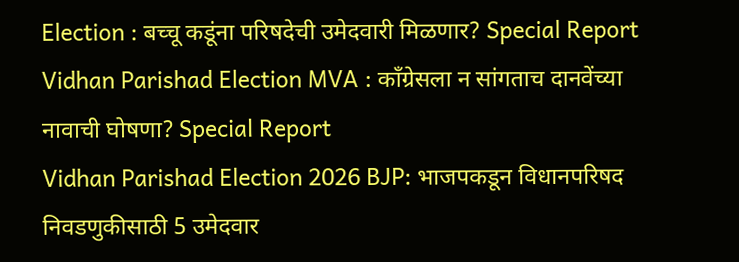Election : बच्चू कडूंना परिषदेची उमेदवारी मिळणार? Special Report
Vidhan Parishad Election MVA : काँग्रेसला न सांगताच दानवेंच्या नावाची घोषणा? Special Report
Vidhan Parishad Election 2026 BJP: भाजपकडून विधानपरिषद निवडणुकीसाठी 5 उमेदवार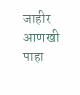जाहीर
आणखी पाहा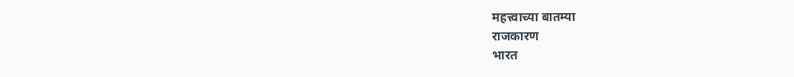महत्त्वाच्या बातम्या
राजकारण
भारत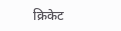क्रिकेट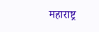महाराष्ट्र